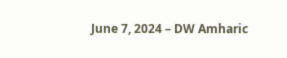June 7, 2024 – DW Amharic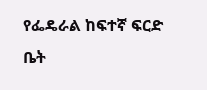የፌዴራል ከፍተኛ ፍርድ ቤት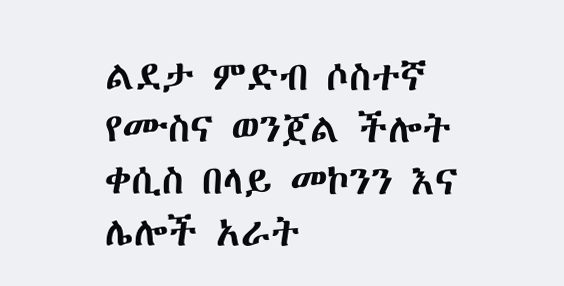ልደታ ምድብ ሶስተኛ የሙስና ወንጀል ችሎት ቀሲስ በላይ መኮንን እና ሌሎች አራት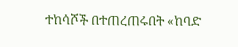ተከሳሾች በተጠረጠሩበት «ከባድ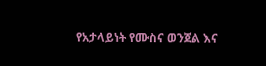የአታላይነት የሙስና ወንጀል እና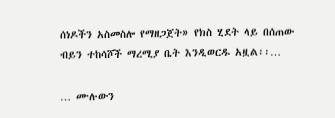ሰነዶችን አስመስሎ የማዘጋጀት» የክስ ሂደት ላይ በሰጠው ብይን ተከሳሾች ማረሚያ ቤት እንዲወርዱ አዟል፡፡…

… ሙሉውን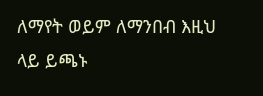ለማየት ወይም ለማንበብ እዚህ ላይ ይጫኑ